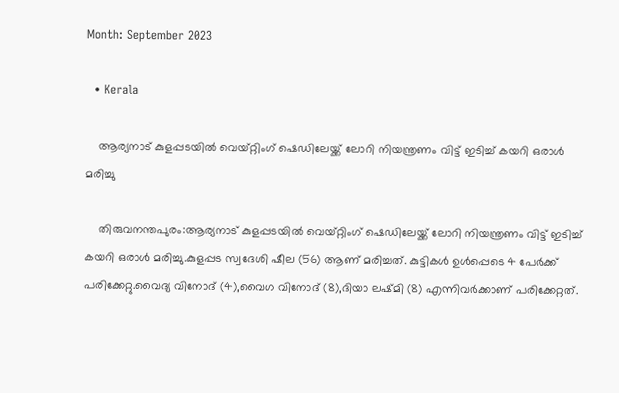Month: September 2023

  • Kerala

    ആര്യനാട് കുളപ്പടയില്‍ വെയ്റ്റിംഗ് ഷെഡിലേയ്ക്ക് ലോറി നിയന്ത്രണം വിട്ട് ഇടിച്ച്‌ കയറി ഒരാള്‍ മരിച്ചു

    തിരുവനന്തപുരം:ആര്യനാട് കുളപ്പടയില്‍ വെയ്റ്റിംഗ് ഷെഡിലേയ്ക്ക് ലോറി നിയന്ത്രണം വിട്ട് ഇടിച്ച്‌ കയറി ഒരാള്‍ മരിച്ചു.കുളപ്പട സ്വദേശി ഷീല (56) ആണ് മരിച്ചത്. കുട്ടികള്‍ ഉള്‍പ്പെടെ 4 പേര്‍ക്ക് പരിക്കേറ്റു.വൈദ്യ വിനോദ് (4),വൈഗ വിനോദ് (8),ദിയാ ലഷ്മി (8) എന്നിവര്‍ക്കാണ് പരിക്കേറ്റത്.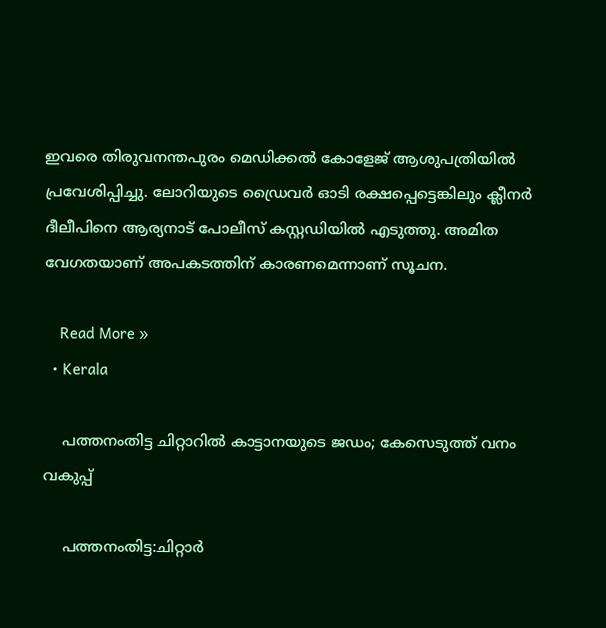ഇവരെ തിരുവനന്തപുരം മെഡിക്കല്‍ കോളേജ് ആശുപത്രിയില്‍ പ്രവേശിപ്പിച്ചു. ലോറിയുടെ ഡ്രൈവര്‍ ഓടി രക്ഷപ്പെട്ടെങ്കിലും ക്ലീനര്‍ ദീലീപിനെ ആര്യനാട് പോലീസ് കസ്റ്റഡിയില്‍ എടുത്തു. അമിത വേഗതയാണ് അപകടത്തിന് കാരണമെന്നാണ് സൂചന.

    Read More »
  • Kerala

    പത്തനംതിട്ട ചിറ്റാറിൽ കാട്ടാനയുടെ ജഡം; കേസെടുത്ത് വനം വകുപ്പ്

    പത്തനംതിട്ട:ചിറ്റാർ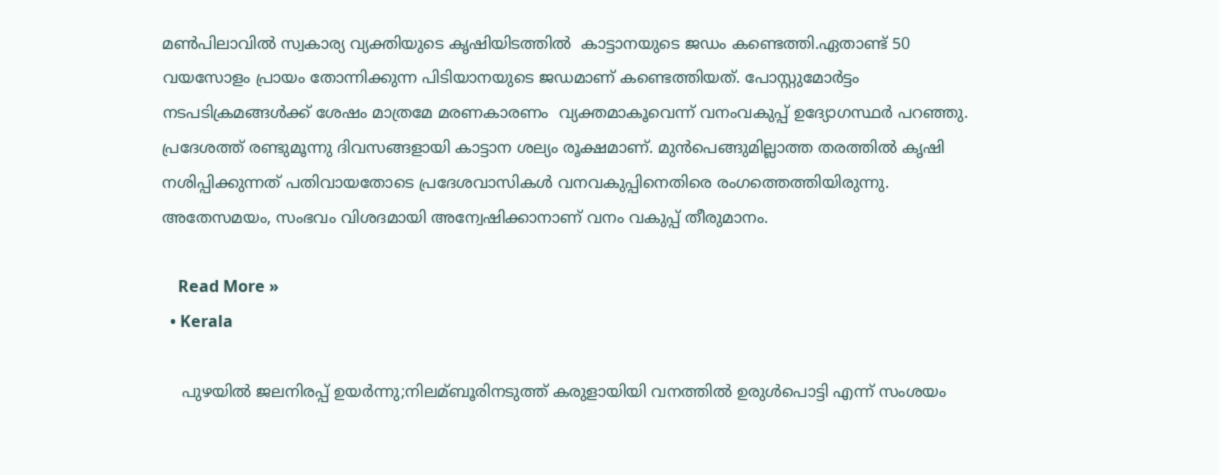മണ്‍പിലാവില്‍ സ്വകാര്യ വ്യക്തിയുടെ കൃഷിയിടത്തില്‍  കാട്ടാനയുടെ ജഡം കണ്ടെത്തി.ഏതാണ്ട് 50 വയസോളം പ്രായം തോന്നിക്കുന്ന പിടിയാനയുടെ ജഡമാണ് കണ്ടെത്തിയത്. പോസ്റ്റുമോർട്ടം നടപടിക്രമങ്ങള്‍ക്ക് ശേഷം മാത്രമേ മരണകാരണം  വ്യക്തമാകൂവെന്ന് വനംവകുപ്പ് ഉദ്യോഗസ്ഥർ പറഞ്ഞു. പ്രദേശത്ത് രണ്ടുമൂന്നു ദിവസങ്ങളായി കാട്ടാന ശല്യം രൂക്ഷമാണ്. മുന്‍പെങ്ങുമില്ലാത്ത തരത്തില്‍ കൃഷി നശിപ്പിക്കുന്നത് പതിവായതോടെ പ്രദേശവാസികള്‍ വനവകുപ്പിനെതിരെ രംഗത്തെത്തിയിരുന്നു. അതേസമയം, സംഭവം വിശദമായി അന്വേഷിക്കാനാണ് വനം വകുപ്പ് തീരുമാനം.

    Read More »
  • Kerala

    പുഴയില്‍ ജലനിരപ്പ് ഉയര്‍ന്നു;നിലമ്ബൂരിനടുത്ത് കരുളായിയി വനത്തില്‍ ഉരുള്‍പൊട്ടി എന്ന് സംശയം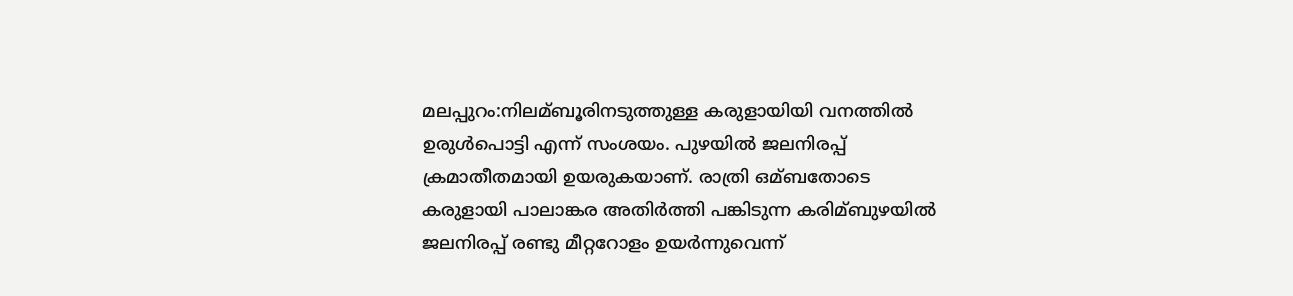മലപ്പുറം:നിലമ്ബൂരിനടുത്തുള്ള കരുളായിയി വനത്തില്‍ ഉരുള്‍പൊട്ടി എന്ന് സംശയം. പുഴയില്‍ ജലനിരപ്പ് ക്രമാതീതമായി ഉയരുകയാണ്. രാത്രി ഒമ്ബതോടെ കരുളായി പാലാങ്കര അതിര്‍ത്തി പങ്കിടുന്ന കരിമ്ബുഴയില്‍ ജലനിരപ്പ് രണ്ടു മീറ്ററോളം ഉയര്‍ന്നുവെന്ന്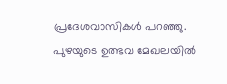പ്രദേശവാസികള്‍ പറഞ്ഞു. പുഴയുടെ ഉത്ഭവ മേഖലയില്‍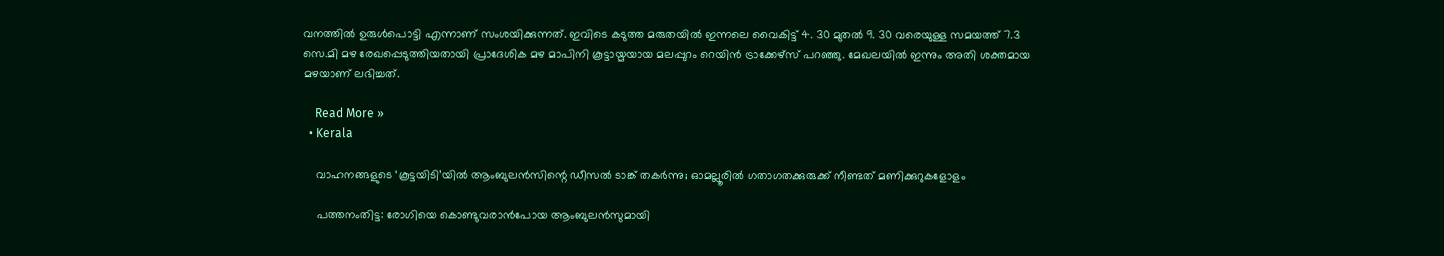വനത്തില്‍ ഉരുള്‍പൊട്ടി എന്നാണ് സംശയിക്കുന്നത്. ഇവിടെ കടുത്ത മരുതയില്‍ ഇന്നലെ വൈകിട്ട് 4. 30 മുതല്‍ 9. 30 വരെയുള്ള സമയത്ത് 7.3 സെ.മി മഴ രേഖപ്പെടുത്തിയതായി പ്രാദേശിക മഴ മാപിനി കൂട്ടായ്മയായ മലപ്പുറം റെയിന്‍ ട്രാക്കേഴ്‌സ് പറഞ്ഞു. മേഖലയില്‍ ഇന്നും അതി ശക്തമായ മഴയാണ് ലഭിച്ചത്.

    Read More »
  • Kerala

    വാഹനങ്ങളുടെ ‘കൂട്ടയിടി’യില്‍ ആംബുലന്‍സിന്റെ ഡീസല്‍ ടാങ്ക് തകര്‍ന്നു; ഓമല്ലൂരില്‍ ഗതാഗതക്കുരുക്ക് നീണ്ടത് മണിക്കുറുകളോളം

    പത്തനംതിട്ട: രോഗിയെ കൊണ്ടുവരാന്‍പോയ ആംബുലന്‍സുമായി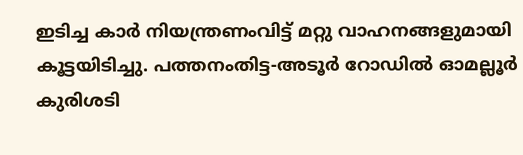ഇടിച്ച കാര്‍ നിയന്ത്രണംവിട്ട് മറ്റു വാഹനങ്ങളുമായി കൂട്ടയിടിച്ചു. പത്തനംതിട്ട-അടൂര്‍ റോഡില്‍ ഓമല്ലൂര്‍ കുരിശടി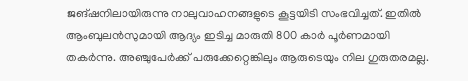ജങ്ഷനിലായിരുന്നു നാലുവാഹനങ്ങളുടെ കൂട്ടയിടി സംഭവിച്ചത്. ഇതില്‍ ആംബുലന്‍സുമായി ആദ്യം ഇടിച്ച മാരുതി 800 കാര്‍ പൂര്‍ണമായി തകര്‍ന്നു. അഞ്ചുപേര്‍ക്ക് പരുക്കേറ്റെങ്കിലും ആരുടെയും നില ഗുരുതരമല്ല.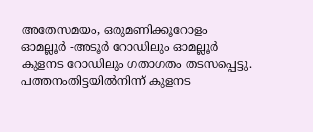അതേസമയം, ഒരുമണിക്കൂറോളം ഓമല്ലൂര്‍ -അടൂര്‍ റോഡിലും ഓമല്ലൂര്‍ കുളനട റോഡിലും ഗതാഗതം തടസപ്പെട്ടു. പത്തനംതിട്ടയില്‍നിന്ന് കുളനട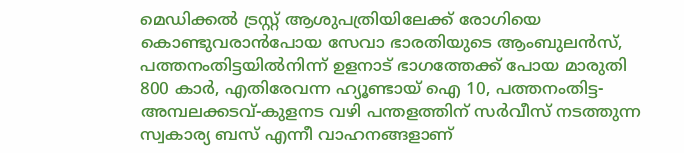മെഡിക്കല്‍ ട്രസ്റ്റ് ആശുപത്രിയിലേക്ക് രോഗിയെ കൊണ്ടുവരാന്‍പോയ സേവാ ഭാരതിയുടെ ആംബുലന്‍സ്, പത്തനംതിട്ടയില്‍നിന്ന് ഉളനാട് ഭാഗത്തേക്ക് പോയ മാരുതി 800 കാര്‍, എതിരേവന്ന ഹ്യൂണ്ടായ് ഐ 10, പത്തനംതിട്ട-അമ്പലക്കടവ്-കുളനട വഴി പന്തളത്തിന് സര്‍വീസ് നടത്തുന്ന സ്വകാര്യ ബസ് എന്നീ വാഹനങ്ങളാണ്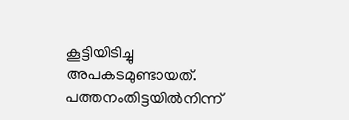കൂട്ടിയിടിച്ചു അപകടമുണ്ടായത്. പത്തനംതിട്ടയില്‍നിന്ന്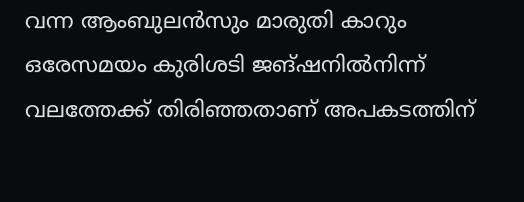വന്ന ആംബുലന്‍സും മാരുതി കാറും ഒരേസമയം കുരിശടി ജങ്ഷനില്‍നിന്ന് വലത്തേക്ക് തിരിഞ്ഞതാണ് അപകടത്തിന്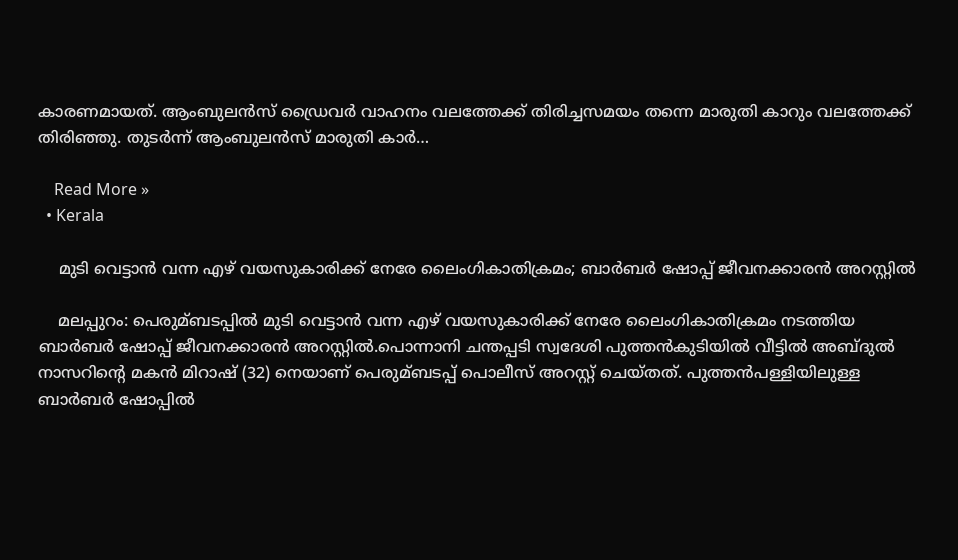കാരണമായത്. ആംബുലന്‍സ് ഡ്രൈവര്‍ വാഹനം വലത്തേക്ക് തിരിച്ചസമയം തന്നെ മാരുതി കാറും വലത്തേക്ക് തിരിഞ്ഞു. തുടര്‍ന്ന് ആംബുലന്‍സ് മാരുതി കാര്‍…

    Read More »
  • Kerala

    മുടി വെട്ടാൻ വന്ന എഴ് വയസുകാരിക്ക് നേരേ ലൈംഗികാതിക്രമം; ബാര്‍ബര്‍ ഷോപ്പ് ജീവനക്കാരൻ അറസ്റ്റില്‍

    മലപ്പുറം: പെരുമ്ബടപ്പില്‍ മുടി വെട്ടാൻ വന്ന എഴ് വയസുകാരിക്ക് നേരേ ലൈംഗികാതിക്രമം നടത്തിയ ‍ ബാർബർ ഷോപ്പ് ജീവനക്കാരൻ അറസ്റ്റില്‍.പൊന്നാനി ചന്തപ്പടി സ്വദേശി പുത്തൻകുടിയില്‍ വീട്ടില്‍ അബ്ദുല്‍ നാസറിന്റെ മകൻ മിറാഷ് (32) നെയാണ് പെരുമ്ബടപ്പ് പൊലീസ് അറസ്റ്റ് ചെയ്തത്. പുത്തൻപള്ളിയിലുള്ള ബാര്‍ബര്‍ ഷോപ്പില്‍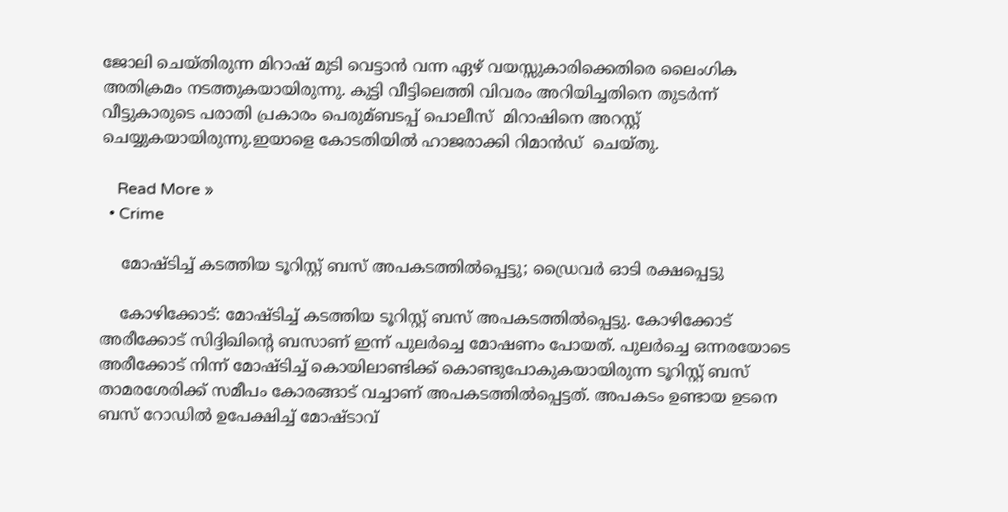ജോലി ചെയ്തിരുന്ന മിറാഷ് മുടി വെട്ടാൻ വന്ന ഏഴ് വയസ്സുകാരിക്കെതിരെ ലൈംഗിക അതിക്രമം നടത്തുകയായിരുന്നു. കുട്ടി വീട്ടിലെത്തി വിവരം അറിയിച്ചതിനെ തുടർന്ന് വീട്ടുകാരുടെ പരാതി പ്രകാരം പെരുമ്ബടപ്പ് പൊലീസ്  മിറാഷിനെ അറസ്റ്റ് ചെയ്യുകയായിരുന്നു.ഇയാളെ കോടതിയില്‍ ഹാജരാക്കി റിമാൻഡ്  ചെയ്തു.

    Read More »
  • Crime

    മോഷ്ടിച്ച് കടത്തിയ ടൂറിസ്റ്റ് ബസ് അപകടത്തില്‍പ്പെട്ടു; ഡ്രൈവര്‍ ഓടി രക്ഷപ്പെട്ടു

    കോഴിക്കോട്: മോഷ്ടിച്ച് കടത്തിയ ടൂറിസ്റ്റ് ബസ് അപകടത്തില്‍പ്പെട്ടു. കോഴിക്കോട് അരീക്കോട് സിദ്ദിഖിന്റെ ബസാണ് ഇന്ന് പുലര്‍ച്ചെ മോഷണം പോയത്. പുലര്‍ച്ചെ ഒന്നരയോടെ അരീക്കോട് നിന്ന് മോഷ്ടിച്ച് കൊയിലാണ്ടിക്ക് കൊണ്ടുപോകുകയായിരുന്ന ടൂറിസ്റ്റ് ബസ് താമരശേരിക്ക് സമീപം കോരങ്ങാട് വച്ചാണ് അപകടത്തില്‍പ്പെട്ടത്. അപകടം ഉണ്ടായ ഉടനെ ബസ് റോഡില്‍ ഉപേക്ഷിച്ച് മോഷ്ടാവ്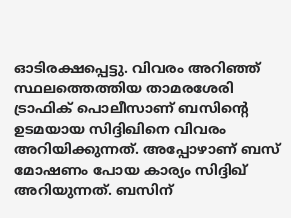ഓടിരക്ഷപ്പെട്ടു. വിവരം അറിഞ്ഞ് സ്ഥലത്തെത്തിയ താമരശേരി ട്രാഫിക് പൊലീസാണ് ബസിന്റെ ഉടമയായ സിദ്ദിഖിനെ വിവരം അറിയിക്കുന്നത്. അപ്പോഴാണ് ബസ് മോഷണം പോയ കാര്യം സിദ്ദിഖ് അറിയുന്നത്. ബസിന്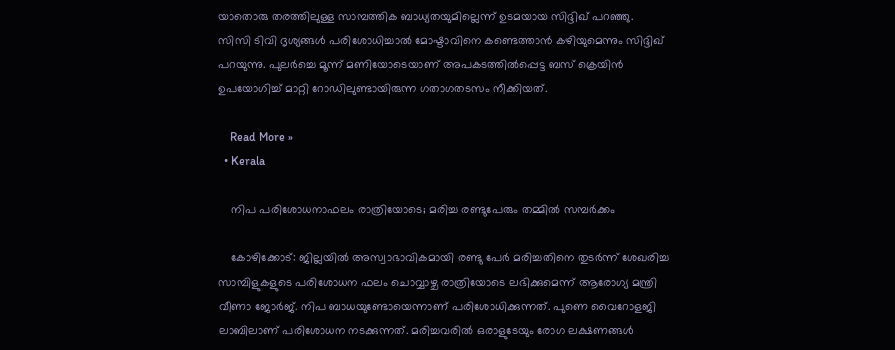യാതൊരു തരത്തിലുള്ള സാമ്പത്തിക ബാധ്യതയുമില്ലെന്ന് ഉടമയായ സിദ്ദിഖ് പറഞ്ഞു. സിസി ടിവി ദൃശ്യങ്ങള്‍ പരിശോധിച്ചാല്‍ മോഷ്ടാവിനെ കണ്ടെത്താന്‍ കഴിയുമെന്നും സിദ്ദിഖ് പറയുന്നു. പുലര്‍ച്ചെ മൂന്ന് മണിയോടെയാണ് അപകടത്തില്‍പ്പെട്ട ബസ് ക്രെയിന്‍ ഉപയോഗിച്ച് മാറ്റി റോഡിലുണ്ടായിരുന്ന ഗതാഗതടസം നീക്കിയത്.

    Read More »
  • Kerala

    നിപ പരിശോധനാഫലം രാത്രിയോടെ; മരിച്ച രണ്ടുപേരും തമ്മില്‍ സമ്പര്‍ക്കം

    കോഴിക്കോട്: ജില്ലയില്‍ അസ്വാഭാവികമായി രണ്ടു പേര്‍ മരിച്ചതിനെ തുടര്‍ന്ന് ശേഖരിച്ച സാമ്പിളുകളുടെ പരിശോധന ഫലം ചൊവ്വാഴ്ച രാത്രിയോടെ ലഭിക്കുമെന്ന് ആരോഗ്യ മന്ത്രി വീണാ ജോര്‍ജ്. നിപ ബാധയുണ്ടോയെന്നാണ് പരിശോധിക്കുന്നത്. പുണെ വൈറോളജി ലാബിലാണ് പരിശോധന നടക്കുന്നത്. മരിച്ചവരില്‍ ഒരാളുടേയും രോഗ ലക്ഷണങ്ങള്‍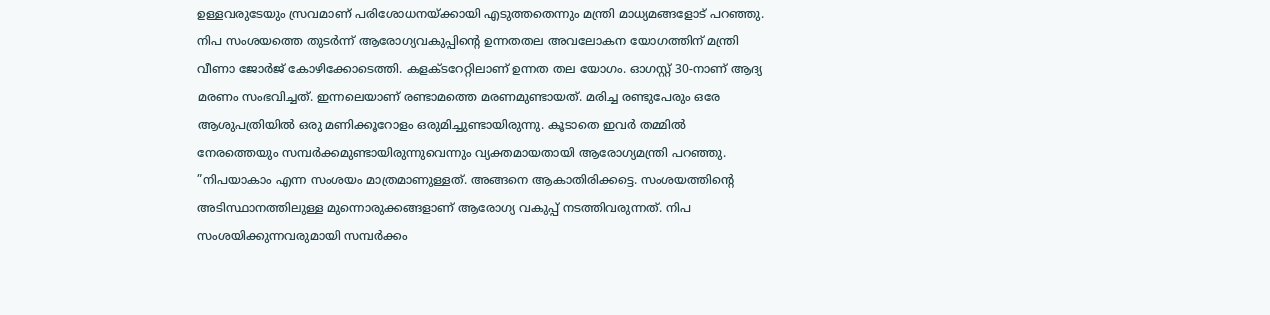ഉള്ളവരുടേയും സ്രവമാണ് പരിശോധനയ്ക്കായി എടുത്തതെന്നും മന്ത്രി മാധ്യമങ്ങളോട് പറഞ്ഞു. നിപ സംശയത്തെ തുടര്‍ന്ന് ആരോഗ്യവകുപ്പിന്റെ ഉന്നതതല അവലോകന യോഗത്തിന് മന്ത്രി വീണാ ജോര്‍ജ് കോഴിക്കോടെത്തി. കളക്ടറേറ്റിലാണ് ഉന്നത തല യോഗം. ഓഗസ്റ്റ് 30-നാണ് ആദ്യ മരണം സംഭവിച്ചത്. ഇന്നലെയാണ് രണ്ടാമത്തെ മരണമുണ്ടായത്. മരിച്ച രണ്ടുപേരും ഒരേ ആശുപത്രിയില്‍ ഒരു മണിക്കൂറോളം ഒരുമിച്ചുണ്ടായിരുന്നു. കൂടാതെ ഇവര്‍ തമ്മില്‍ നേരത്തെയും സമ്പര്‍ക്കമുണ്ടായിരുന്നുവെന്നും വ്യക്തമായതായി ആരോഗ്യമന്ത്രി പറഞ്ഞു. ”നിപയാകാം എന്ന സംശയം മാത്രമാണുള്ളത്. അങ്ങനെ ആകാതിരിക്കട്ടെ. സംശയത്തിന്റെ അടിസ്ഥാനത്തിലുള്ള മുന്നൊരുക്കങ്ങളാണ് ആരോഗ്യ വകുപ്പ് നടത്തിവരുന്നത്. നിപ സംശയിക്കുന്നവരുമായി സമ്പര്‍ക്കം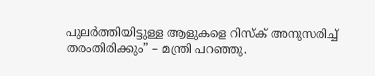പുലര്‍ത്തിയിട്ടുള്ള ആളുകളെ റിസ്‌ക് അനുസരിച്ച് തരംതിരിക്കും” – മന്ത്രി പറഞ്ഞു.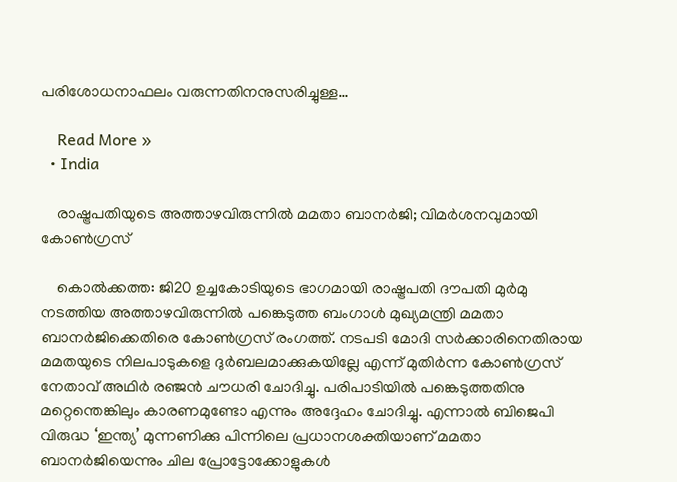പരിശോധനാഫലം വരുന്നതിനനുസരിച്ചുള്ള…

    Read More »
  • India

    രാഷ്ട്രപതിയുടെ അത്താഴവിരുന്നില്‍ മമതാ ബാനര്‍ജി; വിമര്‍ശനവുമായി കോണ്‍ഗ്രസ്

    കൊല്‍ക്കത്ത: ജി20 ഉച്ചകോടിയുടെ ഭാഗമായി രാഷ്ട്രപതി ദൗപതി മുര്‍മു നടത്തിയ അത്താഴവിരുന്നില്‍ പങ്കെടുത്ത ബംഗാള്‍ മുഖ്യമന്ത്രി മമതാ ബാനര്‍ജിക്കെതിരെ കോണ്‍ഗ്രസ് രംഗത്ത്. നടപടി മോദി സര്‍ക്കാരിനെതിരായ മമതയുടെ നിലപാടുകളെ ദുര്‍ബലമാക്കുകയില്ലേ എന്ന് മുതിര്‍ന്ന കോണ്‍ഗ്രസ് നേതാവ് അഥിര്‍ രഞ്ജന്‍ ചൗധരി ചോദിച്ചു. പരിപാടിയില്‍ പങ്കെടുത്തതിനു മറ്റെന്തെങ്കിലും കാരണമുണ്ടോ എന്നും അദ്ദേഹം ചോദിച്ചു. എന്നാല്‍ ബിജെപി വിരുദ്ധ ‘ഇന്ത്യ’ മുന്നണിക്കു പിന്നിലെ പ്രധാനശക്തിയാണ് മമതാ ബാനര്‍ജിയെന്നും ചില പ്രോട്ടോക്കോളുകള്‍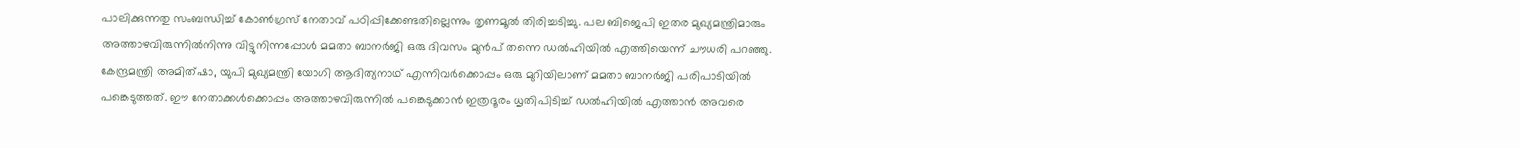പാലിക്കുന്നതു സംബന്ധിച്ച് കോണ്‍ഗ്രസ് നേതാവ് പഠിപ്പിക്കേണ്ടതില്ലെന്നും തൃണമൂല്‍ തിരിച്ചടിച്ചു. പല ബിജെപി ഇതര മുഖ്യമന്ത്രിമാരും അത്താഴവിരുന്നില്‍നിന്നു വിട്ടുനിന്നപ്പോള്‍ മമതാ ബാനര്‍ജി ഒരു ദിവസം മുന്‍പ് തന്നെ ഡല്‍ഹിയില്‍ എത്തിയെന്ന് ചൗധരി പറഞ്ഞു. കേന്ദ്രമന്ത്രി അമിത്ഷാ, യുപി മുഖ്യമന്ത്രി യോഗി ആദിത്യനാഥ് എന്നിവര്‍ക്കൊപ്പം ഒരു മുറിയിലാണ് മമതാ ബാനര്‍ജി പരിപാടിയില്‍ പങ്കെടുത്തത്. ഈ നേതാക്കള്‍ക്കൊപ്പം അത്താഴവിരുന്നില്‍ പങ്കെടുക്കാന്‍ ഇത്രദൂരം ധൃതിപിടിച്ച് ഡല്‍ഹിയില്‍ എത്താന്‍ അവരെ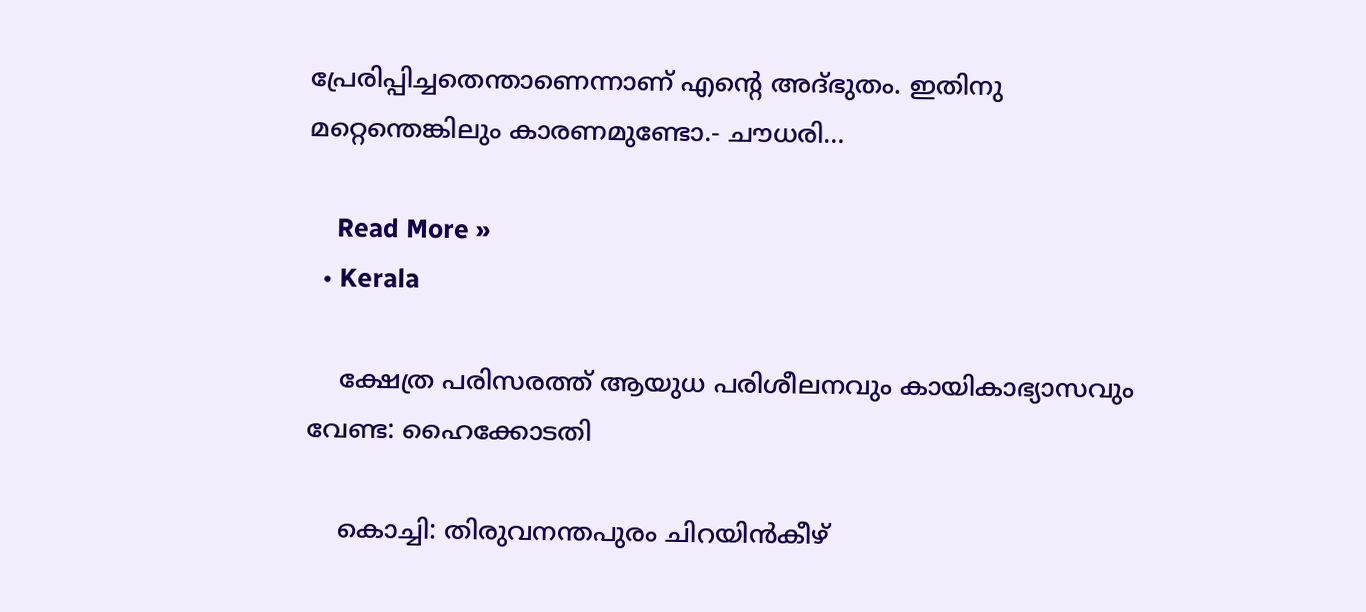പ്രേരിപ്പിച്ചതെന്താണെന്നാണ് എന്റെ അദ്ഭുതം. ഇതിനു മറ്റെന്തെങ്കിലും കാരണമുണ്ടോ.- ചൗധരി…

    Read More »
  • Kerala

    ക്ഷേത്ര പരിസരത്ത് ആയുധ പരിശീലനവും കായികാഭ്യാസവും വേണ്ട: ഹൈക്കോടതി

    കൊച്ചി: തിരുവനന്തപുരം ചിറയിന്‍കീഴ്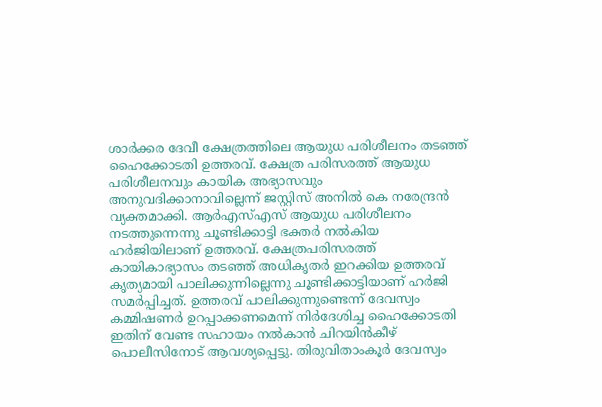ശാര്‍ക്കര ദേവീ ക്ഷേത്രത്തിലെ ആയുധ പരിശീലനം തടഞ്ഞ് ഹൈക്കോടതി ഉത്തരവ്. ക്ഷേത്ര പരിസരത്ത് ആയുധ പരിശീലനവും കായിക അഭ്യാസവും അനുവദിക്കാനാവില്ലെന്ന് ജസ്റ്റിസ് അനില്‍ കെ നരേന്ദ്രന്‍ വ്യക്തമാക്കി. ആര്‍എസ്എസ് ആയുധ പരിശീലനം നടത്തുന്നെന്നു ചൂണ്ടിക്കാട്ടി ഭക്തര്‍ നല്‍കിയ ഹര്‍ജിയിലാണ് ഉത്തരവ്. ക്ഷേത്രപരിസരത്ത് കായികാഭ്യാസം തടഞ്ഞ് അധികൃതര്‍ ഇറക്കിയ ഉത്തരവ് കൃത്യമായി പാലിക്കുന്നില്ലെന്നു ചൂണ്ടിക്കാട്ടിയാണ് ഹര്‍ജി സമര്‍പ്പിച്ചത്. ഉത്തരവ് പാലിക്കുന്നുണ്ടെന്ന് ദേവസ്വം കമ്മിഷണര്‍ ഉറപ്പാക്കണമെന്ന് നിര്‍ദേശിച്ച ഹൈക്കോടതി ഇതിന് വേണ്ട സഹായം നല്‍കാന്‍ ചിറയിന്‍കീഴ് പൊലീസിനോട് ആവശ്യപ്പെട്ടു. തിരുവിതാംകൂര്‍ ദേവസ്വം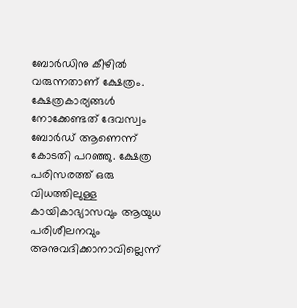ബോര്‍ഡിനു കീഴില്‍ വരുന്നതാണ് ക്ഷേത്രം. ക്ഷേത്രകാര്യങ്ങള്‍ നോക്കേണ്ടത് ദേവസ്വം ബോര്‍ഡ് ആണെന്ന് കോടതി പറഞ്ഞു. ക്ഷേത്ര പരിസരത്ത് ഒരു വിധത്തിലുള്ള കായികാഭ്യാസവും ആയുധ പരിശീലനവും അനുവദിക്കാനാവില്ലെന്ന്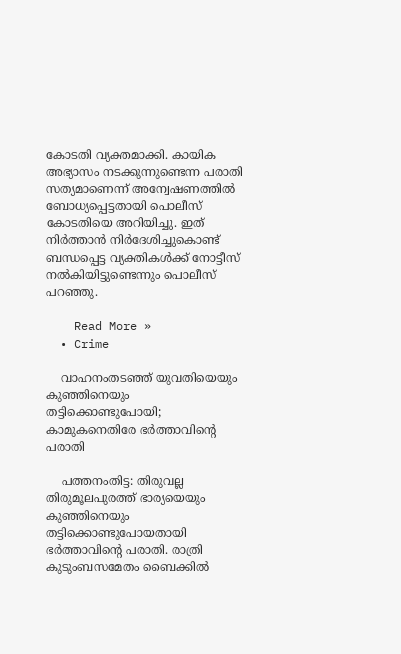കോടതി വ്യക്തമാക്കി. കായിക അഭ്യാസം നടക്കുന്നുണ്ടെന്ന പരാതി സത്യമാണെന്ന് അന്വേഷണത്തില്‍ ബോധ്യപ്പെട്ടതായി പൊലീസ് കോടതിയെ അറിയിച്ചു. ഇത് നിര്‍ത്താന്‍ നിര്‍ദേശിച്ചുകൊണ്ട് ബന്ധപ്പെട്ട വ്യക്തികള്‍ക്ക് നോട്ടീസ് നല്‍കിയിട്ടുണ്ടെന്നും പൊലീസ് പറഞ്ഞു.

    Read More »
  • Crime

    വാഹനംതടഞ്ഞ് യുവതിയെയും കുഞ്ഞിനെയും തട്ടിക്കൊണ്ടുപോയി; കാമുകനെതിരേ ഭര്‍ത്താവിന്റെ പരാതി

    പത്തനംതിട്ട: തിരുവല്ല തിരുമൂലപുരത്ത് ഭാര്യയെയും കുഞ്ഞിനെയും തട്ടിക്കൊണ്ടുപോയതായി ഭര്‍ത്താവിന്റെ പരാതി. രാത്രി കുടുംബസമേതം ബൈക്കില്‍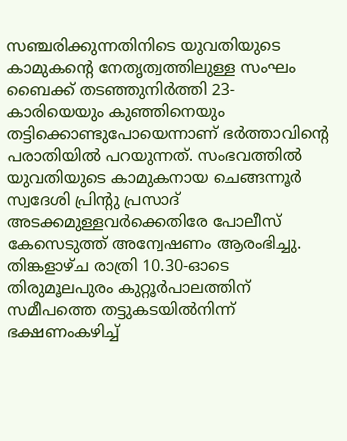സഞ്ചരിക്കുന്നതിനിടെ യുവതിയുടെ കാമുകന്റെ നേതൃത്വത്തിലുള്ള സംഘം ബൈക്ക് തടഞ്ഞുനിര്‍ത്തി 23-കാരിയെയും കുഞ്ഞിനെയും തട്ടിക്കൊണ്ടുപോയെന്നാണ് ഭര്‍ത്താവിന്റെ പരാതിയില്‍ പറയുന്നത്. സംഭവത്തില്‍ യുവതിയുടെ കാമുകനായ ചെങ്ങന്നൂര്‍ സ്വദേശി പ്രിന്റു പ്രസാദ് അടക്കമുള്ളവര്‍ക്കെതിരേ പോലീസ് കേസെടുത്ത് അന്വേഷണം ആരംഭിച്ചു. തിങ്കളാഴ്ച രാത്രി 10.30-ഓടെ തിരുമൂലപുരം കുറ്റൂര്‍പാലത്തിന് സമീപത്തെ തട്ടുകടയില്‍നിന്ന് ഭക്ഷണംകഴിച്ച്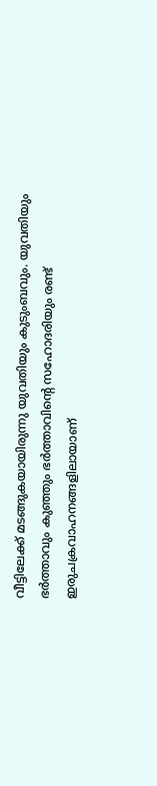വീട്ടിലേക്ക് മടങ്ങുകയായിരുന്നു യുവതിയും കുടുംബവും. യുവതിയും ഭര്‍ത്താവും കുഞ്ഞും ഭര്‍ത്താവിന്റെ സഹോദരിയും രണ്ട് ഇരുചക്രവാഹനങ്ങളിലായാണ്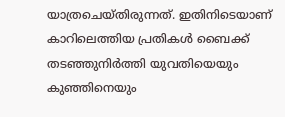യാത്രചെയ്തിരുന്നത്. ഇതിനിടെയാണ് കാറിലെത്തിയ പ്രതികള്‍ ബൈക്ക് തടഞ്ഞുനിര്‍ത്തി യുവതിയെയും കുഞ്ഞിനെയും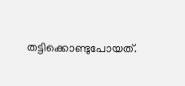തട്ടിക്കൊണ്ടുപോയത്.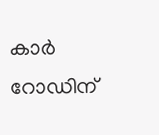കാര്‍ റോഡിന്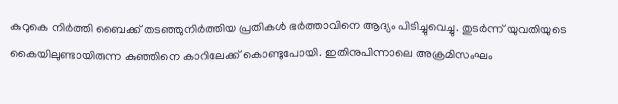കുറുകെ നിര്‍ത്തി ബൈക്ക് തടഞ്ഞുനിര്‍ത്തിയ പ്രതികള്‍ ഭര്‍ത്താവിനെ ആദ്യം പിടിച്ചുവെച്ചു. തുടര്‍ന്ന് യുവതിയുടെ കൈയിലുണ്ടായിരുന്ന കുഞ്ഞിനെ കാറിലേക്ക് കൊണ്ടുപോയി. ഇതിനുപിന്നാലെ അക്രമിസംഘം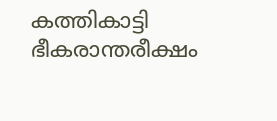കത്തികാട്ടി ഭീകരാന്തരീക്ഷം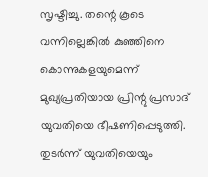സൃഷ്ടിച്ചു. തന്റെ കൂടെ വന്നില്ലെങ്കില്‍ കുഞ്ഞിനെ കൊന്നുകളയുമെന്ന് മുഖ്യപ്രതിയായ പ്രിന്റു പ്രസാദ് യുവതിയെ ഭീഷണിപ്പെടുത്തി. തുടര്‍ന്ന് യുവതിയെയും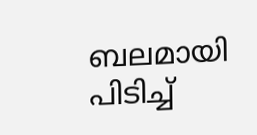ബലമായി പിടിച്ച്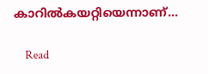കാറില്‍കയറ്റിയെന്നാണ്…

    Read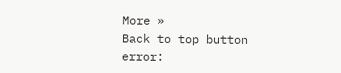More »
Back to top button
error: